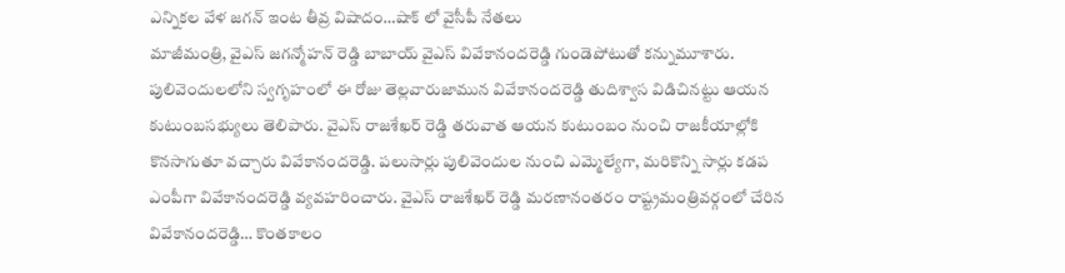ఎన్నికల వేళ జగన్ ఇంట తీవ్ర విషాదం…షాక్ లో వైసీపీ నేతలు
మాజీమంత్రి, వైఎస్ జగన్మోహన్ రెడ్డి బాబాయ్ వైఎస్ వివేకానందరెడ్డి గుండెపోటుతో కన్నుమూశారు. పులివెందులలోని స్వగృహంలో ఈ రోజు తెల్లవారుజామున వివేకానందరెడ్డి తుదిశ్వాస విడిచినట్టు ఆయన కుటుంబసభ్యులు తెలిపారు. వైఎస్ రాజశేఖర్ రెడ్డి తరువాత ఆయన కుటుంబం నుంచి రాజకీయాల్లోకి కొనసాగుతూ వచ్చారు వివేకానందరెడ్డి. పలుసార్లు పులివెందుల నుంచి ఎమ్మెల్యేగా, మరికొన్ని సార్లు కడప ఎంపీగా వివేకానందరెడ్డి వ్యవహరించారు. వైఎస్ రాజశేఖర్ రెడ్డి మరణానంతరం రాష్ట్రమంత్రివర్గంలో చేరిన వివేకానందరెడ్డి… కొంతకాలం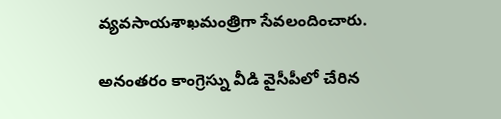వ్యవసాయశాఖమంత్రిగా సేవలందించారు.

అనంతరం కాంగ్రెస్ను వీడి వైసీపీలో చేరిన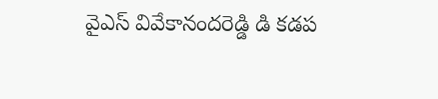వైఎస్ వివేకానందరెడ్డి డి కడప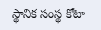స్థానిక సంస్థ కోటా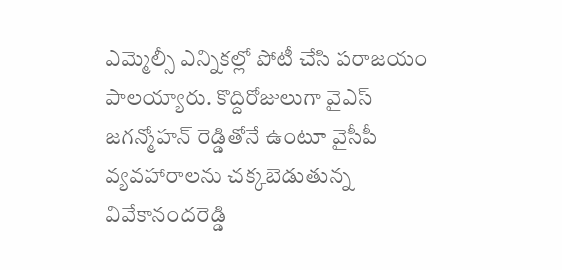ఎమ్మెల్సీ ఎన్నికల్లో పోటీ చేసి పరాజయం పాలయ్యారు. కొద్దిరోజులుగా వైఎస్ జగన్మోహన్ రెడ్డితోనే ఉంటూ వైసీపీ వ్యవహారాలను చక్కబెడుతున్న వివేకానందరెడ్డి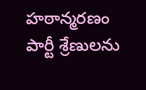హఠాన్మరణం పార్టీ శ్రేణులను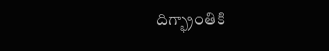దిగ్భ్రాంతికి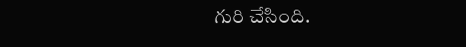గురి చేసింది.